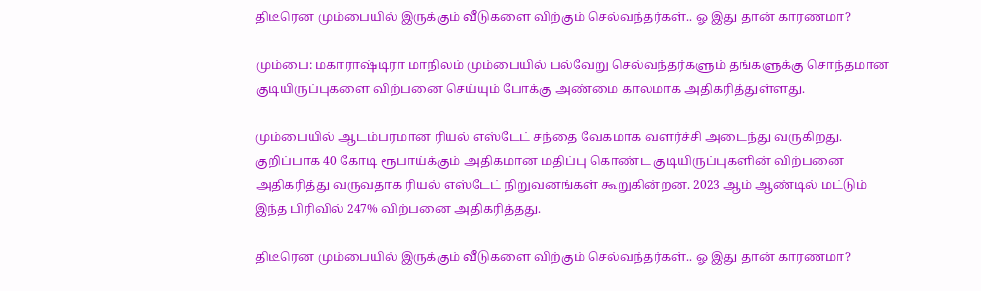திடீரென மும்பையில் இருக்கும் வீடுகளை விற்கும் செல்வந்தர்கள்.. ஓ இது தான் காரணமா?

மும்பை: மகாராஷ்டிரா மாநிலம் மும்பையில் பல்வேறு செல்வந்தர்களும் தங்களுக்கு சொந்தமான குடியிருப்புகளை விற்பனை செய்யும் போக்கு அண்மை காலமாக அதிகரித்துள்ளது.

மும்பையில் ஆடம்பரமான ரியல் எஸ்டேட் சந்தை வேகமாக வளர்ச்சி அடைந்து வருகிறது. குறிப்பாக 40 கோடி ரூபாய்க்கும் அதிகமான மதிப்பு கொண்ட குடியிருப்புகளின் விற்பனை அதிகரித்து வருவதாக ரியல் எஸ்டேட் நிறுவனங்கள் கூறுகின்றன. 2023 ஆம் ஆண்டில் மட்டும் இந்த பிரிவில் 247% விற்பனை அதிகரித்தது.

திடீரென மும்பையில் இருக்கும் வீடுகளை விற்கும் செல்வந்தர்கள்.. ஓ இது தான் காரணமா?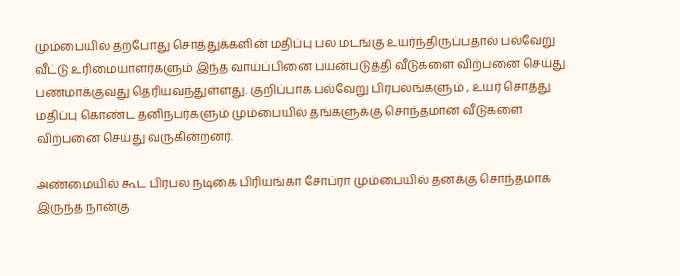மும்பையில் தற்போது சொத்துக்களின் மதிப்பு பல மடங்கு உயர்ந்திருப்பதால் பல்வேறு வீட்டு உரிமையாளர்களும் இந்த வாய்ப்பினை பயன்படுத்தி வீடுகளை விற்பனை செய்து பணமாக்குவது தெரியவந்துள்ளது. குறிப்பாக பல்வேறு பிரபலங்களும் , உயர் சொத்து மதிப்பு கொண்ட தனிநபர்களும் மும்பையில் தங்களுக்கு சொந்தமான வீடுகளை விற்பனை செய்து வருகின்றனர்.

அண்மையில் கூட பிரபல நடிகை பிரியங்கா சோப்ரா மும்பையில் தனக்கு சொந்தமாக இருந்த நான்கு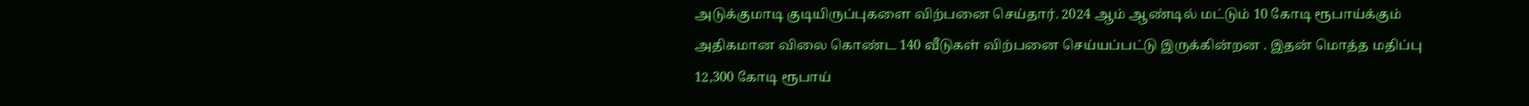அடுக்குமாடி குடியிருப்புகளை விற்பனை செய்தார். 2024 ஆம் ஆண்டில் மட்டும் 10 கோடி ரூபாய்க்கும் அதிகமான விலை கொண்ட 140 வீடுகள் விற்பனை செய்யப்பட்டு இருக்கின்றன . இதன் மொத்த மதிப்பு 12,300 கோடி ரூபாய்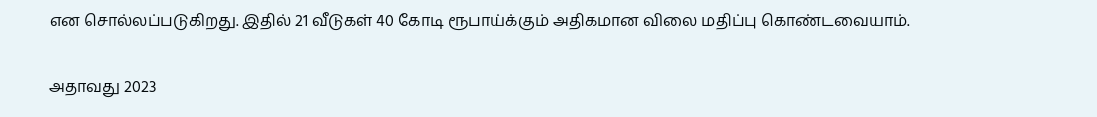என சொல்லப்படுகிறது. இதில் 21 வீடுகள் 40 கோடி ரூபாய்க்கும் அதிகமான விலை மதிப்பு கொண்டவையாம்.

அதாவது 2023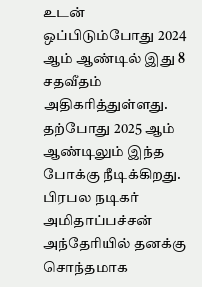உடன் ஒப்பிடும்போது 2024 ஆம் ஆண்டில் இது 8 சதவீதம் அதிகரித்துள்ளது. தற்போது 2025 ஆம் ஆண்டிலும் இந்த போக்கு நீடிக்கிறது. பிரபல நடிகர் அமிதாப்பச்சன் அந்தேரியில் தனக்கு சொந்தமாக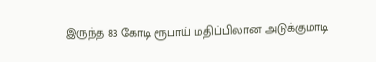இருந்த 83 கோடி ரூபாய் மதிப்பிலான அடுக்குமாடி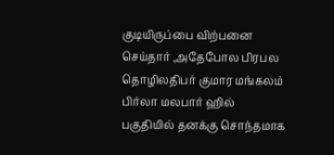குடியிருப்பை விற்பனை செய்தார் ,அதேபோல பிரபல தொழிலதிபர் குமார மங்கலம் பிர்லா மலபார் ஹில் பகுதியில் தனக்கு சொந்தமாக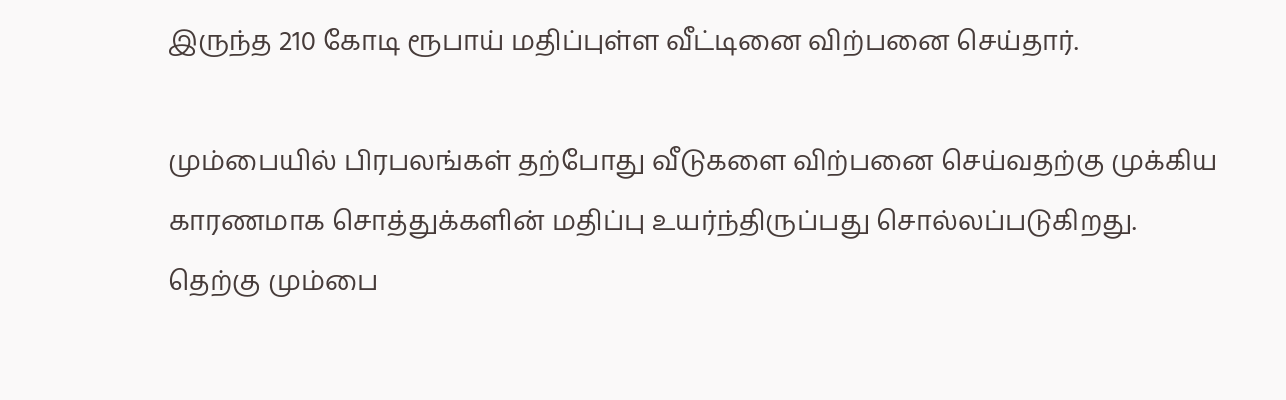இருந்த 210 கோடி ரூபாய் மதிப்புள்ள வீட்டினை விற்பனை செய்தார்.

மும்பையில் பிரபலங்கள் தற்போது வீடுகளை விற்பனை செய்வதற்கு முக்கிய காரணமாக சொத்துக்களின் மதிப்பு உயர்ந்திருப்பது சொல்லப்படுகிறது. தெற்கு மும்பை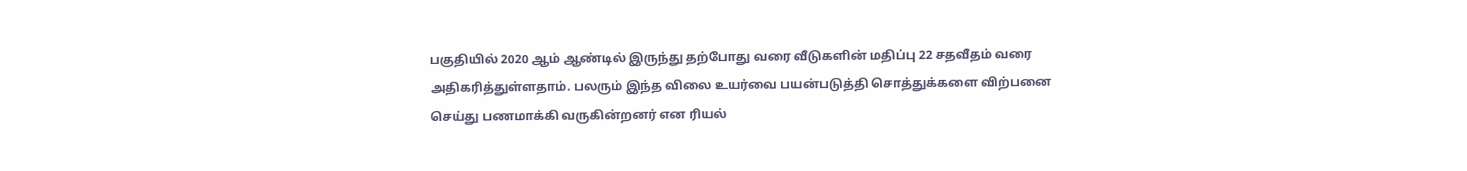பகுதியில் 2020 ஆம் ஆண்டில் இருந்து தற்போது வரை வீடுகளின் மதிப்பு 22 சதவீதம் வரை அதிகரித்துள்ளதாம். பலரும் இந்த விலை உயர்வை பயன்படுத்தி சொத்துக்களை விற்பனை செய்து பணமாக்கி வருகின்றனர் என ரியல்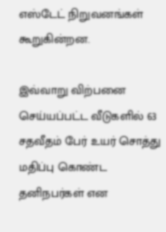எஸ்டேட் நிறுவனங்கள் கூறுகின்றன.

இவ்வாறு விற்பனை செய்யப்பட்ட வீடுகளில் 63 சதவீதம் பேர் உயர் சொத்து மதிப்பு கொண்ட தனிநபர்கள் என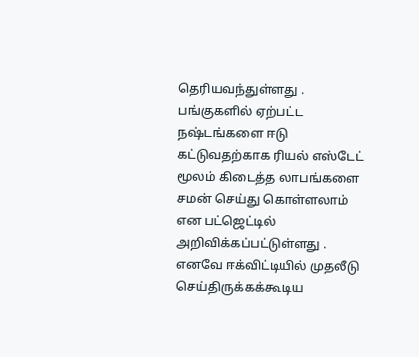தெரியவந்துள்ளது . பங்குகளில் ஏற்பட்ட நஷ்டங்களை ஈடு கட்டுவதற்காக ரியல் எஸ்டேட் மூலம் கிடைத்த லாபங்களை சமன் செய்து கொள்ளலாம் என பட்ஜெட்டில் அறிவிக்கப்பட்டுள்ளது . எனவே ஈக்விட்டியில் முதலீடு செய்திருக்கக்கூடிய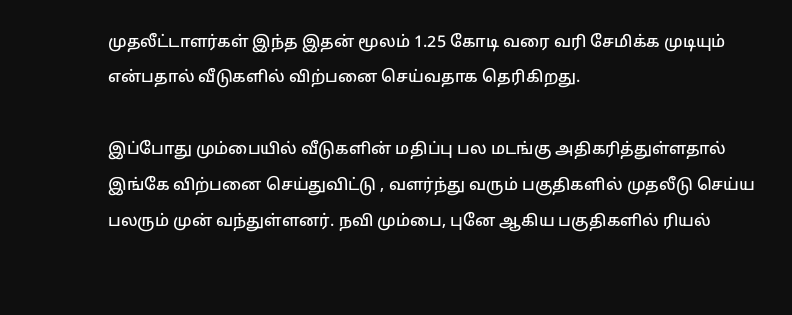முதலீட்டாளர்கள் இந்த இதன் மூலம் 1.25 கோடி வரை வரி சேமிக்க முடியும் என்பதால் வீடுகளில் விற்பனை செய்வதாக தெரிகிறது.

இப்போது மும்பையில் வீடுகளின் மதிப்பு பல மடங்கு அதிகரித்துள்ளதால் இங்கே விற்பனை செய்துவிட்டு , வளர்ந்து வரும் பகுதிகளில் முதலீடு செய்ய பலரும் முன் வந்துள்ளனர். நவி மும்பை, புனே ஆகிய பகுதிகளில் ரியல்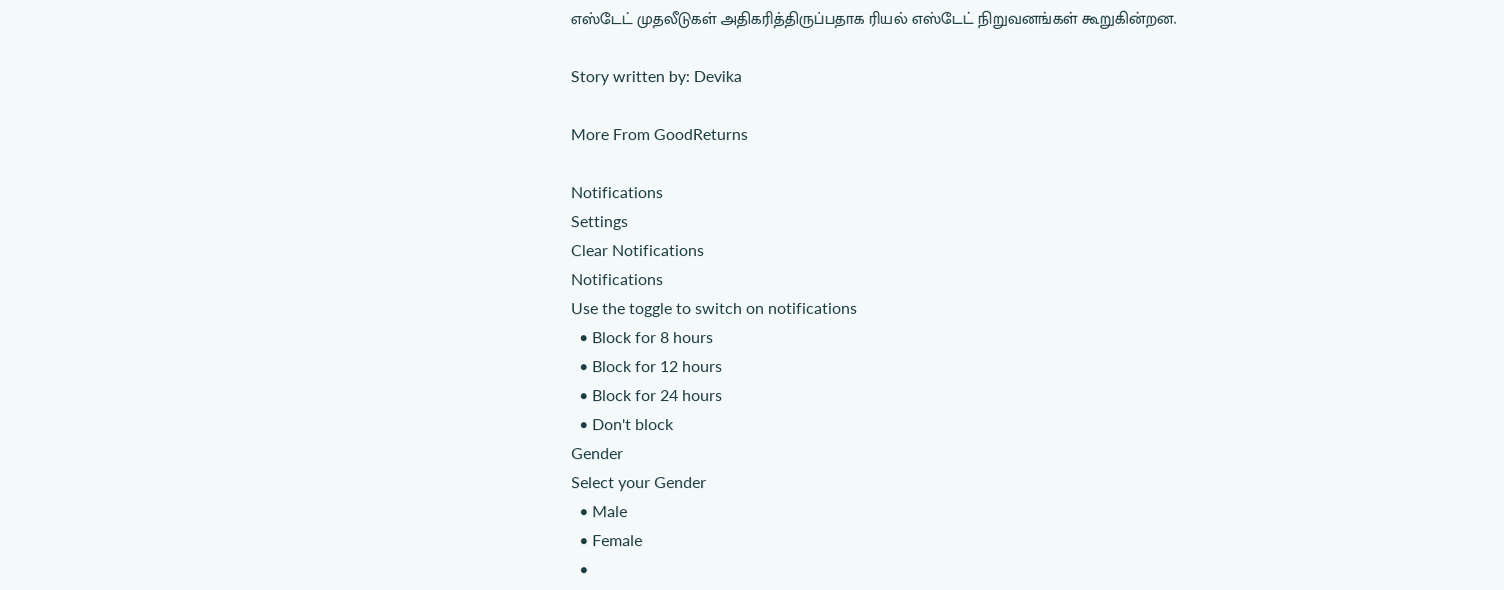எஸ்டேட் முதலீடுகள் அதிகரித்திருப்பதாக ரியல் எஸ்டேட் நிறுவனங்கள் கூறுகின்றன.

Story written by: Devika

More From GoodReturns

Notifications
Settings
Clear Notifications
Notifications
Use the toggle to switch on notifications
  • Block for 8 hours
  • Block for 12 hours
  • Block for 24 hours
  • Don't block
Gender
Select your Gender
  • Male
  • Female
  •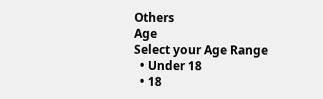Others
Age
Select your Age Range
  • Under 18
  • 18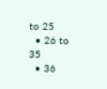to 25
  • 26 to 35
  • 36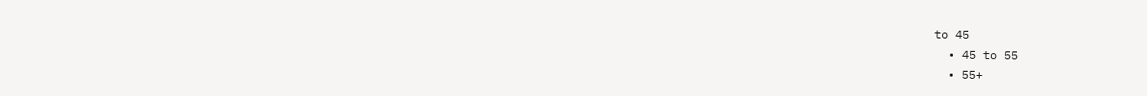to 45
  • 45 to 55
  • 55+